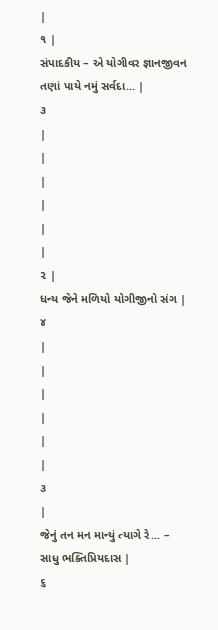|
૧ |
સંપાદકીય – એ યોગીવર જ્ઞાનજીવન તણાં પાયે નમું સર્વદા... |
૩
|
|
|
|
|
|
૨ |
ધન્ય જેને મળિયો યોગીજીનો સંગ |
૪
|
|
|
|
|
|
૩
|
જેનું તન મન માન્યું ત્યાગે રે... – સાધુ ભક્તિપ્રિયદાસ |
૬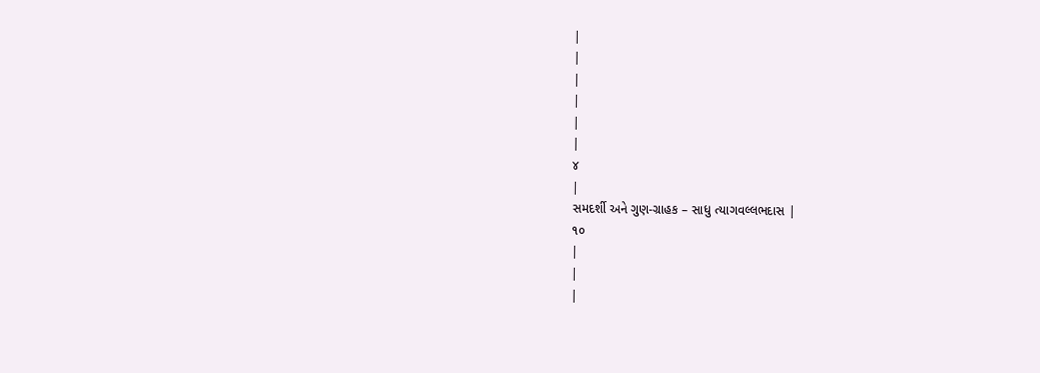|
|
|
|
|
|
૪
|
સમદર્શી અને ગુણ-ગ્રાહક – સાધુ ત્યાગવલ્લભદાસ |
૧૦
|
|
|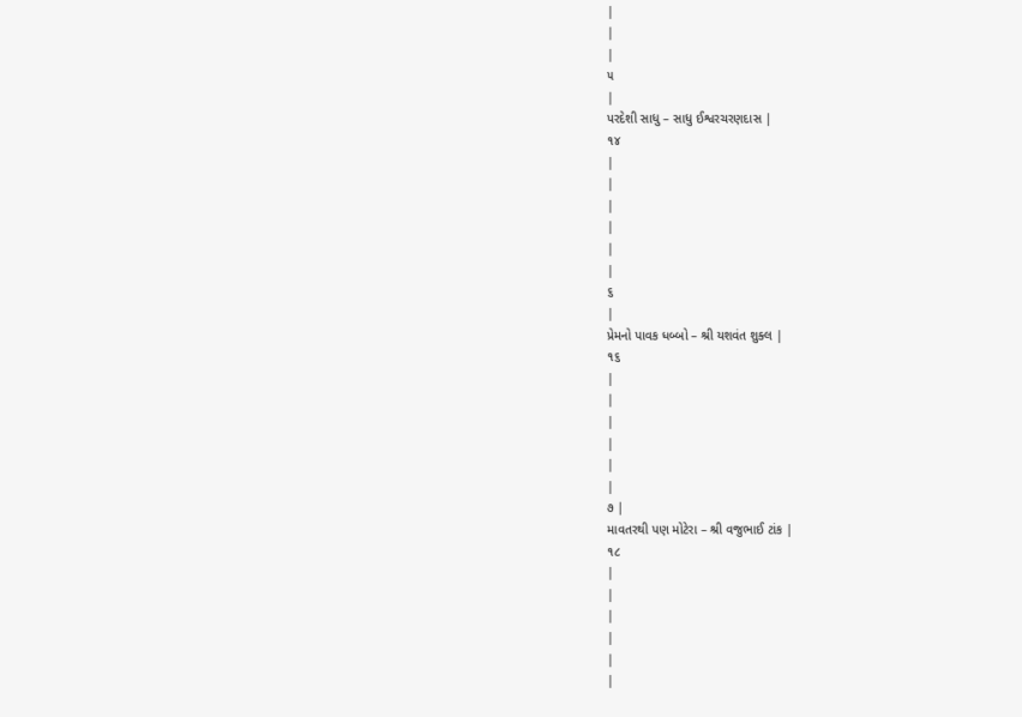|
|
|
૫
|
પરદેશી સાધુ – સાધુ ઈશ્વરચરણદાસ |
૧૪
|
|
|
|
|
|
૬
|
પ્રેમનો પાવક ધબ્બો – શ્રી યશવંત શુક્લ |
૧૬
|
|
|
|
|
|
૭ |
માવતરથી પણ મોટેરા – શ્રી વજુભાઈ ટાંક |
૧૮
|
|
|
|
|
|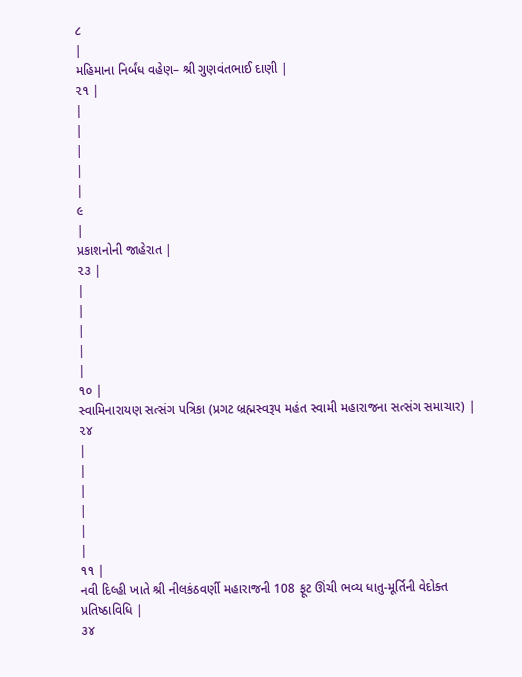૮
|
મહિમાના નિર્બંધ વહેણ– શ્રી ગુણવંતભાઈ દાણી |
૨૧ |
|
|
|
|
|
૯
|
પ્રકાશનોની જાહેરાત |
૨૩ |
|
|
|
|
|
૧૦ |
સ્વામિનારાયણ સત્સંગ પત્રિકા (પ્રગટ બ્રહ્મસ્વરૂપ મહંત સ્વામી મહારાજના સત્સંગ સમાચાર) |
૨૪
|
|
|
|
|
|
૧૧ |
નવી દિલ્હી ખાતે શ્રી નીલકંઠવર્ણી મહારાજની 108 ફૂટ ઊંચી ભવ્ય ધાતુ-મૂર્તિની વેદોક્ત પ્રતિષ્ઠાવિધિ |
૩૪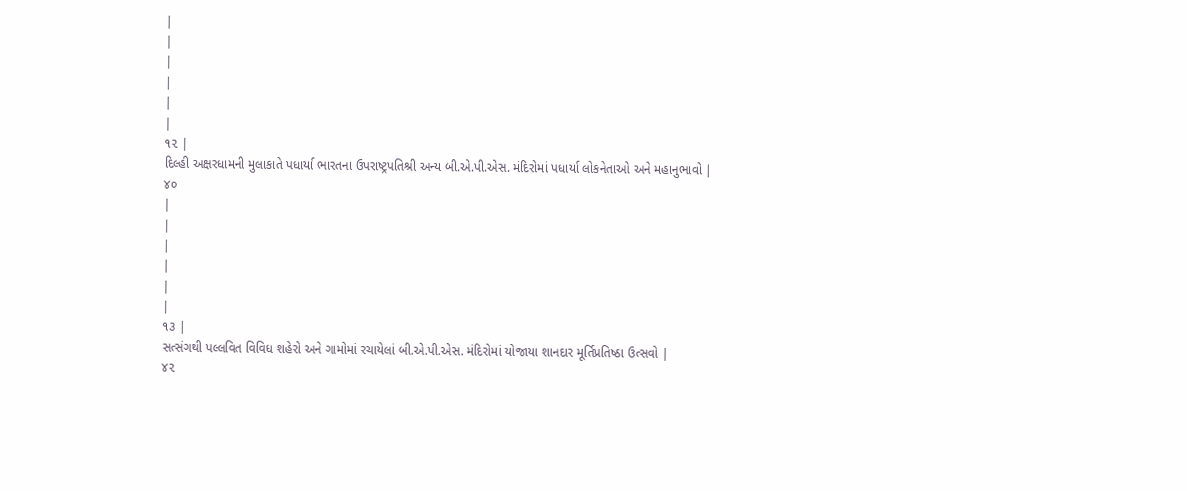|
|
|
|
|
|
૧૨ |
દિલ્હી અક્ષરધામની મુલાકાતે પધાર્યા ભારતના ઉપરાષ્ટ્રપતિશ્રી અન્ય બી.એ.પી.એસ. મંદિરોમાં પધાર્યા લોકનેતાઓ અને મહાનુભાવો |
૪૦
|
|
|
|
|
|
૧૩ |
સત્સંગથી પલ્લવિત વિવિધ શહેરો અને ગામોમાં રચાયેલાં બી.એ.પી.એસ. મંદિરોમાં યોજાયા શાનદાર મૂર્તિપ્રતિષ્ઠા ઉત્સવો |
૪૨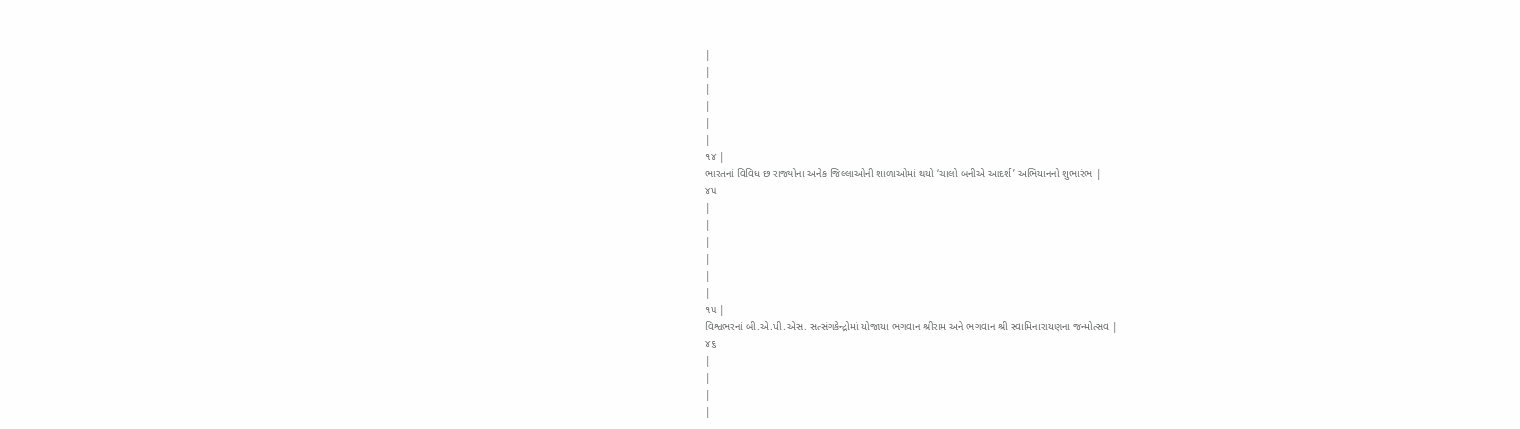|
|
|
|
|
|
૧૪ |
ભારતનાં વિવિધ છ રાજ્યોના અનેક જિલ્લાઓની શાળાઓમાં થયો ‘ચાલો બનીએ આદર્શ’ અભિયાનનો શુભારંભ |
૪૫
|
|
|
|
|
|
૧૫ |
વિશ્વભરનાં બી.એ.પી.એસ. સત્સંગકેન્દ્રોમાં યોજાયા ભગવાન શ્રીરામ અને ભગવાન શ્રી સ્વામિનારાયણના જન્મોત્સવ |
૪૬
|
|
|
|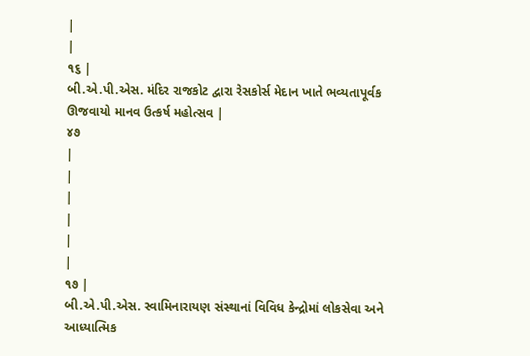|
|
૧૬ |
બી.એ.પી.એસ. મંદિર રાજકોટ દ્વારા રેસકોર્સ મેદાન ખાતે ભવ્યતાપૂર્વક ઊજવાયો માનવ ઉત્કર્ષ મહોત્સવ |
૪૭
|
|
|
|
|
|
૧૭ |
બી.એ.પી.એસ. સ્વામિનારાયણ સંસ્થાનાં વિવિધ કેન્દ્રોમાં લોકસેવા અને આધ્યાત્મિક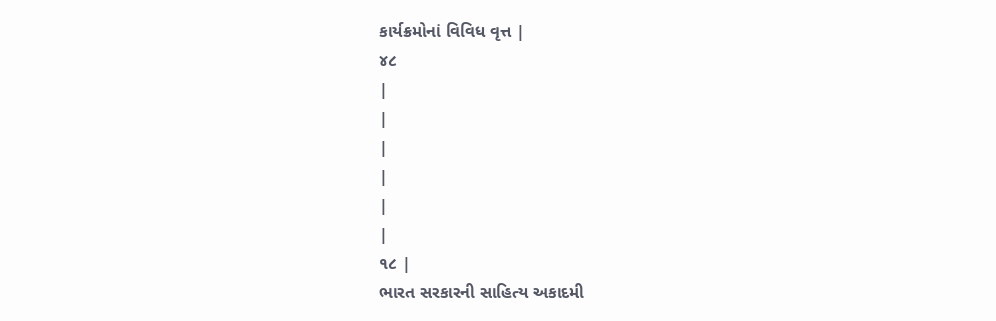કાર્યક્રમોનાં વિવિધ વૃત્ત |
૪૮
|
|
|
|
|
|
૧૮ |
ભારત સરકારની સાહિત્ય અકાદમી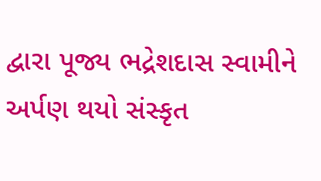દ્વારા પૂજ્ય ભદ્રેશદાસ સ્વામીને અર્પણ થયો સંસ્કૃત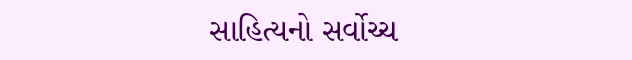સાહિત્યનો સર્વોચ્ચ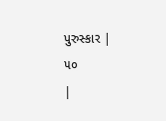પુરુસ્કાર |
૫૦
|